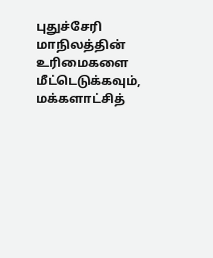புதுச்சேரி மாநிலத்தின் உரிமைகளை மீட்டெடுக்கவும், மக்களாட்சித்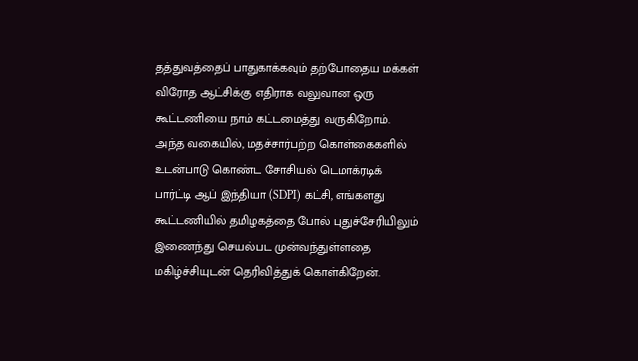தத்துவத்தைப் பாதுகாக்கவும் தற்போதைய மக்கள் விரோத ஆட்சிக்கு எதிராக வலுவான ஒரு கூட்டணியை நாம் கட்டமைத்து வருகிறோம்.
அந்த வகையில், மதச்சார்பற்ற கொள்கைகளில் உடன்பாடு கொண்ட சோசியல் டெமாக்ரடிக் பார்ட்டி ஆப் இந்தியா (SDPI) கட்சி, எங்களது கூட்டணியில் தமிழகத்தை போல் புதுச்சேரியிலும் இணைந்து செயல்பட முன்வந்துள்ளதை மகிழ்ச்சியுடன் தெரிவித்துக் கொள்கிறேன்.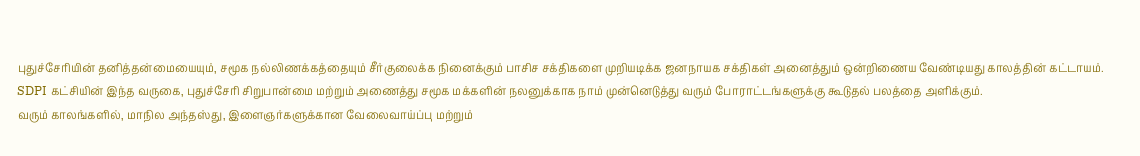புதுச்சேரியின் தனித்தன்மையையும், சமூக நல்லிணக்கத்தையும் சீர்குலைக்க நினைக்கும் பாசிச சக்திகளை முறியடிக்க ஜனநாயக சக்திகள் அனைத்தும் ஒன்றிணைய வேண்டியது காலத்தின் கட்டாயம்.
SDPI கட்சியின் இந்த வருகை, புதுச்சேரி சிறுபான்மை மற்றும் அணைத்து சமூக மக்களின் நலனுக்காக நாம் முன்னெடுத்து வரும் போராட்டங்களுக்கு கூடுதல் பலத்தை அளிக்கும்.
வரும் காலங்களில், மாநில அந்தஸ்து, இளைஞர்களுக்கான வேலைவாய்ப்பு மற்றும்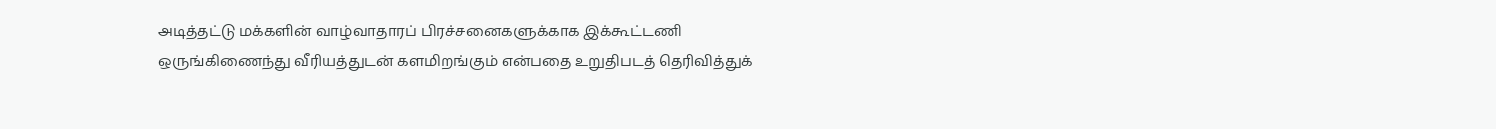அடித்தட்டு மக்களின் வாழ்வாதாரப் பிரச்சனைகளுக்காக இக்கூட்டணி ஒருங்கிணைந்து வீரியத்துடன் களமிறங்கும் என்பதை உறுதிபடத் தெரிவித்துக்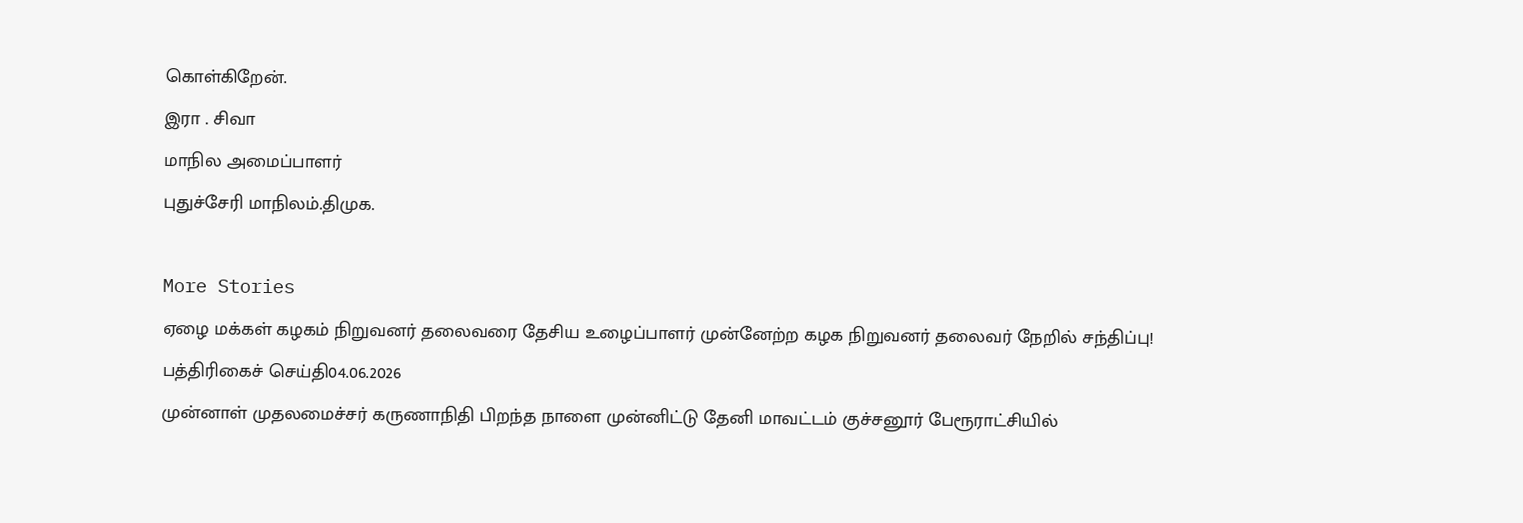கொள்கிறேன்.
இரா . சிவா
மாநில அமைப்பாளர்
புதுச்சேரி மாநிலம்.திமுக.

More Stories
ஏழை மக்கள் கழகம் நிறுவனர் தலைவரை தேசிய உழைப்பாளர் முன்னேற்ற கழக நிறுவனர் தலைவர் நேறில் சந்திப்பு!
பத்திரிகைச் செய்தி04.06.2026
முன்னாள் முதலமைச்சர் கருணாநிதி பிறந்த நாளை முன்னிட்டு தேனி மாவட்டம் குச்சனூர் பேரூராட்சியில்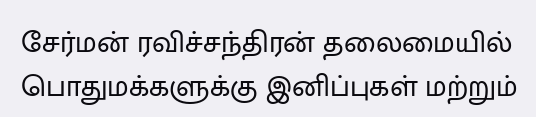சேர்மன் ரவிச்சந்திரன் தலைமையில் பொதுமக்களுக்கு இனிப்புகள் மற்றும்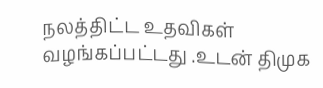நலத்திட்ட உதவிகள் வழங்கப்பட்டது .உடன் திமுக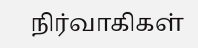நிர்வாகிகள்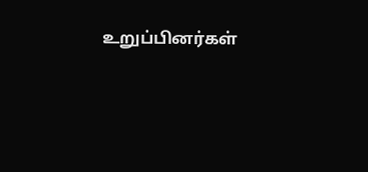உறுப்பினர்கள்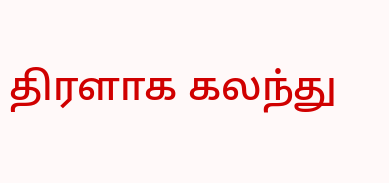திரளாக கலந்து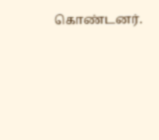கொண்டனர்.